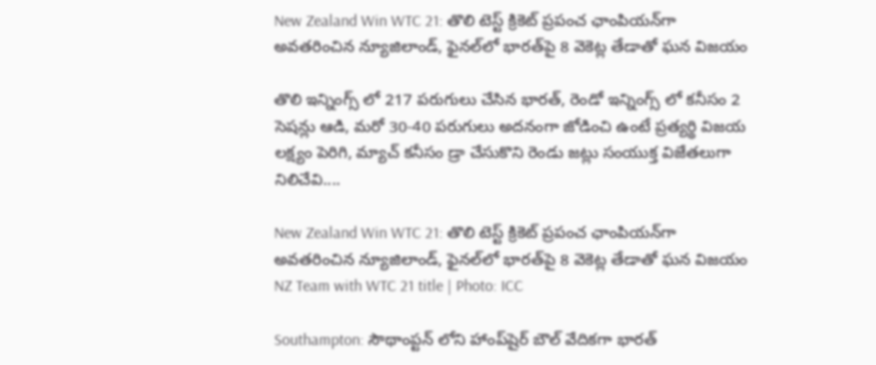New Zealand Win WTC 21: తొలి టెస్ట్ క్రికెట్ ప్రపంచ ఛాంపియన్‌గా అవతరించిన న్యూజిలాండ్, ఫైనల్‌లో భారత్‌పై 8 వెకెట్ల తేడాతో ఘన విజయం

తొలి ఇన్నింగ్స్ లో 217 పరుగులు చేసిన భారత్, రెండో ఇన్నింగ్స్ లో కనీసం 2 సెషన్లు ఆడి, మరో 30-40 పరుగులు అదనంగా జోడించి ఉంటే ప్రత్యర్థి విజయ లక్ష్యం పెరిగి, మ్యాచ్ కనీసం డ్రా చేసుకొని రెండు జట్లు సంయుక్త విజేతలుగా నిలిచేవి....

New Zealand Win WTC 21: తొలి టెస్ట్ క్రికెట్ ప్రపంచ ఛాంపియన్‌గా అవతరించిన న్యూజిలాండ్, ఫైనల్‌లో భారత్‌పై 8 వెకెట్ల తేడాతో ఘన విజయం
NZ Team with WTC 21 title | Photo: ICC

Southampton: సౌథాంప్టన్ లోని హాంప్‌షైర్ బౌల్‌ వేదికగా భారత్‌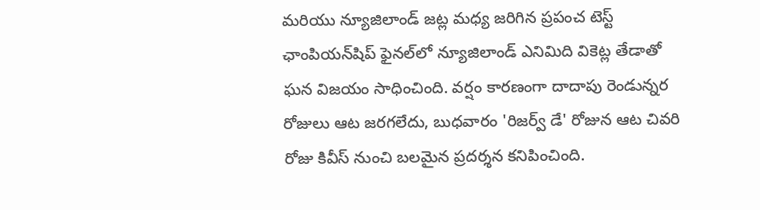మరియు న్యూజిలాండ్ జట్ల మధ్య జరిగిన ప్రపంచ టెస్ట్ ఛాంపియన్‌షిప్ ఫైనల్‌లో న్యూజిలాండ్ ఎనిమిది వికెట్ల తేడాతో ఘన విజయం సాధించింది. వర్షం కారణంగా దాదాపు రెండున్నర రోజులు ఆట జరగలేదు, బుధవారం 'రిజర్వ్ డే' రోజున ఆట చివరి రోజు కివీస్ నుంచి బలమైన ప్రదర్శన కనిపించింది.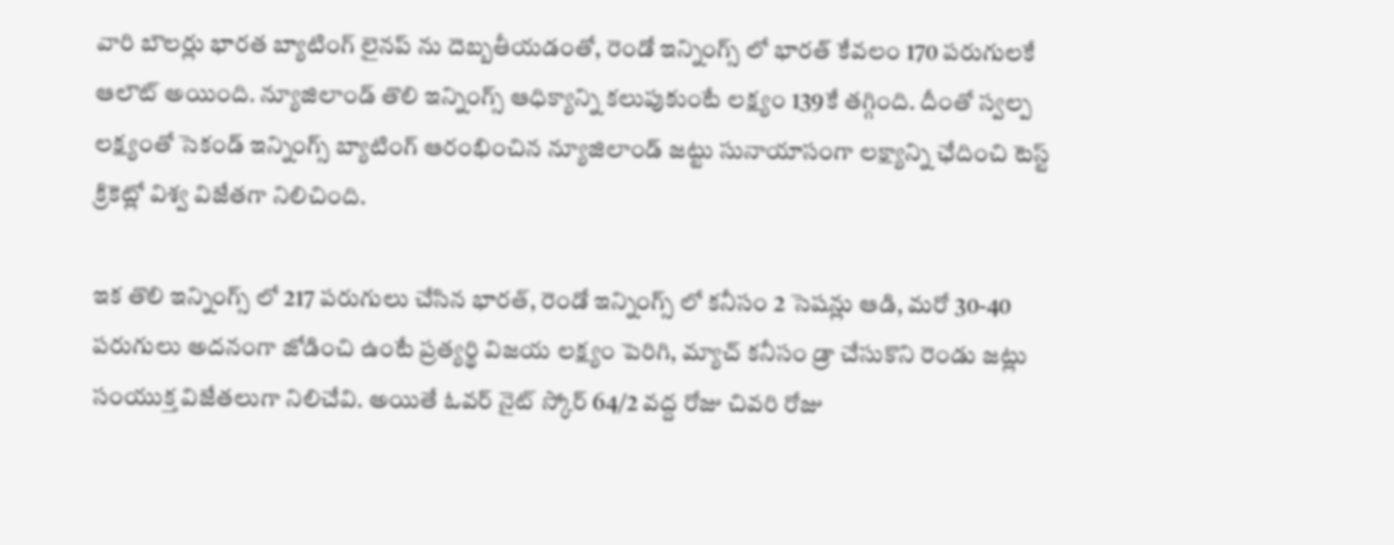వారి బౌలర్లు భారత బ్యాటింగ్ లైనప్ ను దెబ్బతీయడంతో, రెండో ఇన్నింగ్స్ లో భారత్ కేవలం 170 పరుగులకే ఆలౌట్ అయింది. న్యూజిలాండ్ తొలి ఇన్నింగ్స్ ఆధిక్యాన్ని కలుపుకుంటే లక్ష్యం 139కే తగ్గింది. దీంతో స్వల్ప లక్ష్యంతో సెకండ్ ఇన్నింగ్స్ బ్యాటింగ్ ఆరంభించిన న్యూజిలాండ్ జట్టు సునాయాసంగా లక్ష్యాన్ని ఛేదించి టెస్ట్ క్రికెట్లో విశ్వ విజేతగా నిలిచింది.

ఇక తొలి ఇన్నింగ్స్ లో 217 పరుగులు చేసిన భారత్, రెండో ఇన్నింగ్స్ లో కనీసం 2 సెషన్లు ఆడి, మరో 30-40 పరుగులు అదనంగా జోడించి ఉంటే ప్రత్యర్థి విజయ లక్ష్యం పెరిగి, మ్యాచ్ కనీసం డ్రా చేసుకొని రెండు జట్లు సంయుక్త విజేతలుగా నిలిచేవి. అయితే ఓవర్ నైట్ స్కోర్ 64/2 వద్ద రోజు చివరి రోజు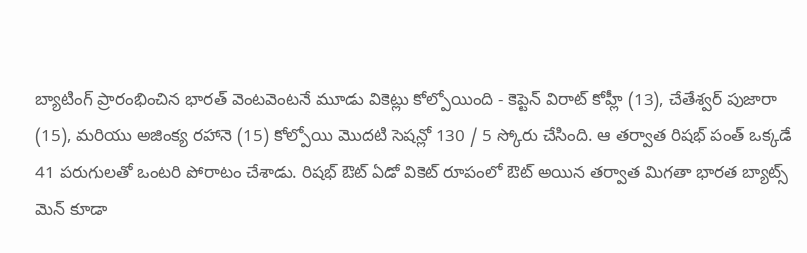బ్యాటింగ్ ప్రారంభించిన భారత్ వెంటవెంటనే మూడు వికెట్లు కోల్పోయింది - కెప్టెన్ విరాట్ కోహ్లీ (13), చేతేశ్వర్ పుజారా (15), మరియు అజింక్య రహానె (15) కోల్పోయి మొదటి సెషన్లో 130 / 5 స్కోరు చేసింది. ఆ తర్వాత రిషభ్ పంత్ ఒక్కడే 41 పరుగులతో ఒంటరి పోరాటం చేశాడు. రిషభ్ ఔట్ ఏడో వికెట్ రూపంలో ఔట్ అయిన తర్వాత మిగతా భారత బ్యాట్స్ మెన్ కూడా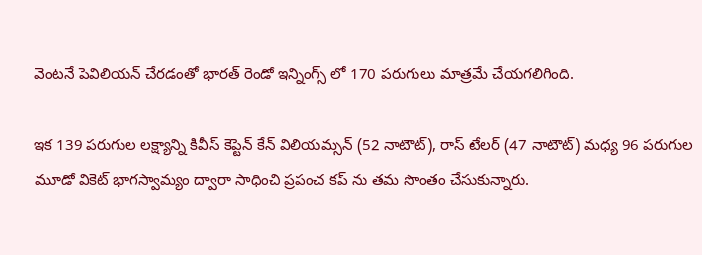వెంటనే పెవిలియన్ చేరడంతో భారత్ రెండో ఇన్నింగ్స్ లో 170 పరుగులు మాత్రమే చేయగలిగింది.

ఇక 139 పరుగుల లక్ష్యాన్ని కివీస్ కెప్టెన్ కేన్ విలియమ్సన్ (52 నాటౌట్), రాస్ టేలర్ (47 నాటౌట్) మధ్య 96 పరుగుల మూడో వికెట్ భాగస్వామ్యం ద్వారా సాధించి ప్రపంచ కప్ ను తమ సొంతం చేసుకున్నారు.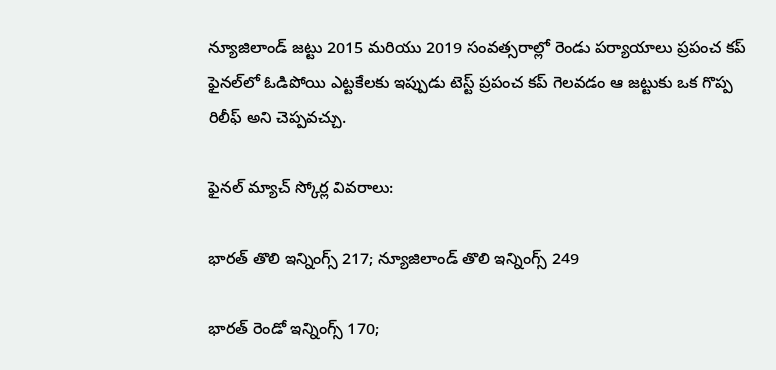న్యూజిలాండ్ జట్టు 2015 మరియు 2019 సంవత్సరాల్లో రెండు పర్యాయాలు ప్రపంచ కప్‌ ఫైనల్‌లో ఓడిపోయి ఎట్టకేలకు ఇప్పుడు టెస్ట్ ప్రపంచ కప్ గెలవడం ఆ జట్టుకు ఒక గొప్ప రిలీఫ్ అని చెప్పవచ్చు.

ఫైనల్ మ్యాచ్ స్కోర్ల వివరాలు:

భారత్ తొలి ఇన్నింగ్స్ 217; న్యూజిలాండ్ తొలి ఇన్నింగ్స్ 249

భారత్ రెండో ఇన్నింగ్స్ 170;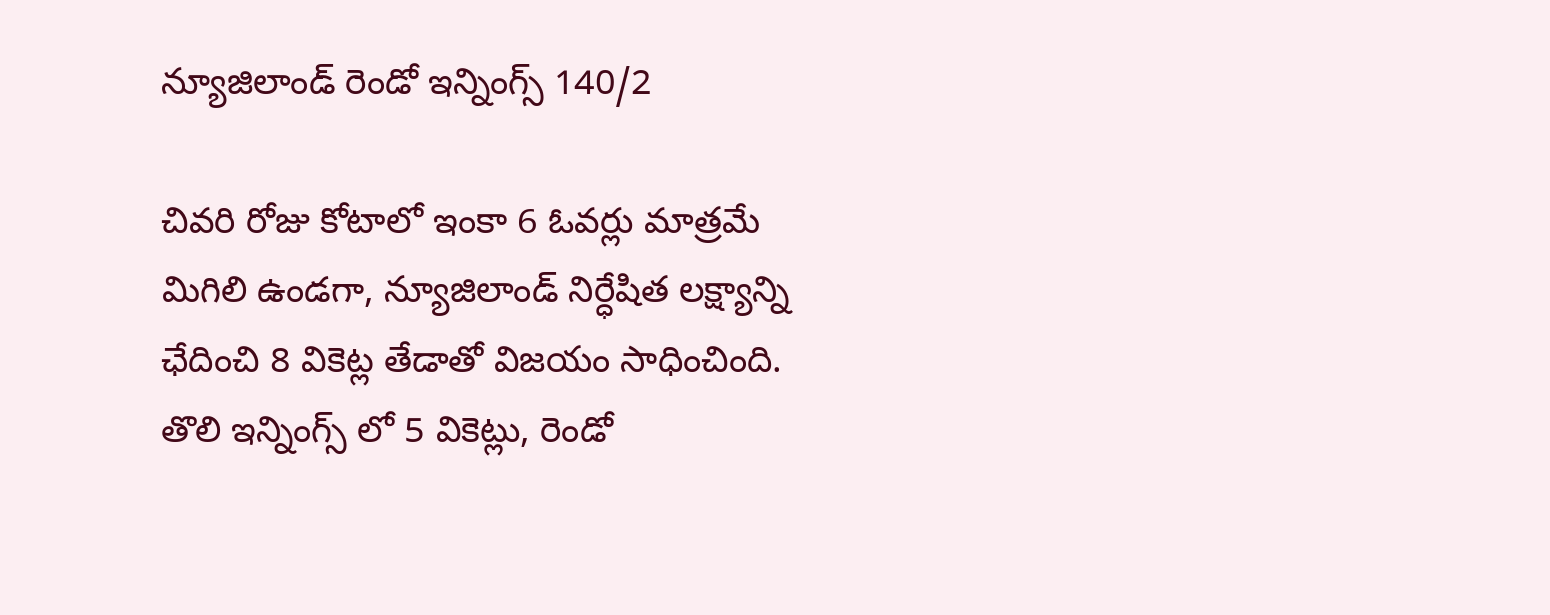న్యూజిలాండ్ రెండో ఇన్నింగ్స్ 140/2

చివరి రోజు కోటాలో ఇంకా 6 ఓవర్లు మాత్రమే మిగిలి ఉండగా, న్యూజిలాండ్ నిర్ధేషిత లక్ష్యాన్ని ఛేదించి 8 వికెట్ల తేడాతో విజయం సాధించింది. తొలి ఇన్నింగ్స్ లో 5 వికెట్లు, రెండో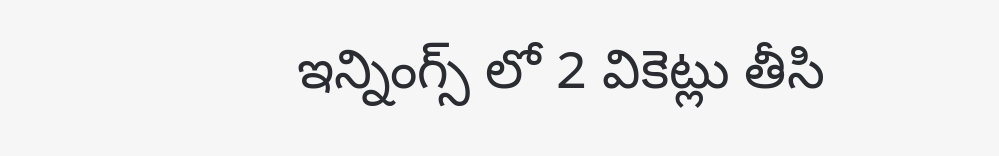ఇన్నింగ్స్ లో 2 వికెట్లు తీసి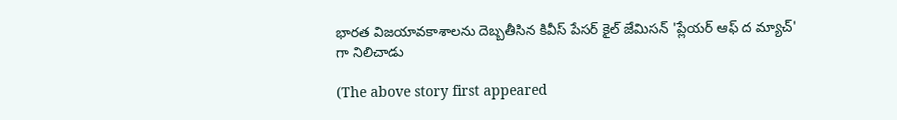భారత విజయావకాశాలను దెబ్బతీసిన కివీస్ పేసర్ కైల్ జేమిసన్ 'ప్లేయర్ ఆఫ్ ద మ్యాచ్' గా నిలిచాడు

(The above story first appeared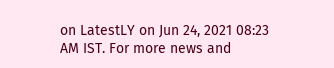on LatestLY on Jun 24, 2021 08:23 AM IST. For more news and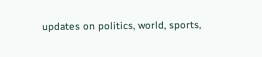updates on politics, world, sports,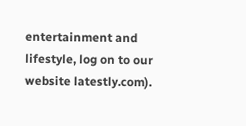entertainment and lifestyle, log on to our website latestly.com).